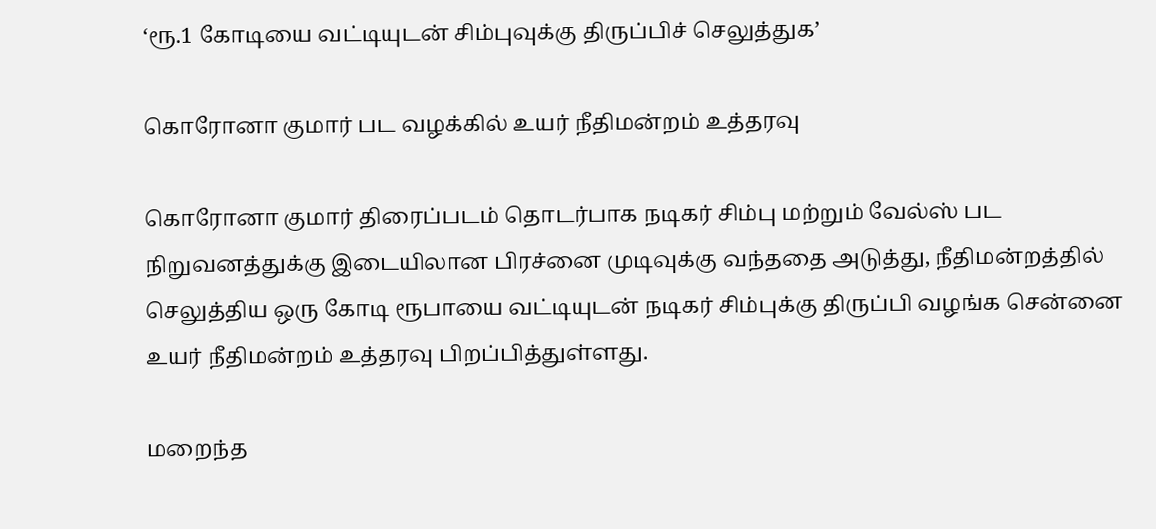‘ரூ.1 கோடியை வட்டியுடன் சிம்புவுக்கு திருப்பிச் செலுத்துக’

கொரோனா குமார் பட வழக்கில் உயர் நீதிமன்றம் உத்தரவு

கொரோனா குமார் திரைப்படம் தொடர்பாக நடிகர் சிம்பு மற்றும் வேல்ஸ் பட நிறுவனத்துக்கு இடையிலான பிரச்னை முடிவுக்கு வந்ததை அடுத்து, நீதிமன்றத்தில் செலுத்திய ஒரு கோடி ரூபாயை வட்டியுடன் நடிகர் சிம்புக்கு திருப்பி வழங்க சென்னை உயர் நீதிமன்றம் உத்தரவு பிறப்பித்துள்ளது.

மறைந்த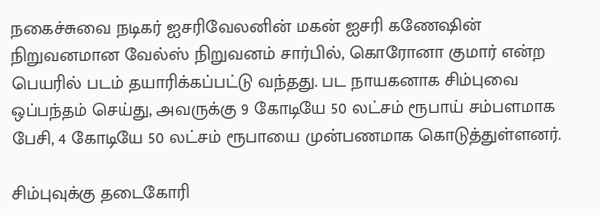நகைச்சுவை நடிகர் ஐசரிவேலனின் மகன் ஐசரி கணேஷின் நிறுவனமான வேல்ஸ் நிறுவனம் சார்பில், கொரோனா குமார் என்ற பெயரில் படம் தயாரிக்கப்பட்டு வந்தது. பட நாயகனாக சிம்புவை ஒப்பந்தம் செய்து, அவருக்கு 9 கோடியே 50 லட்சம் ரூபாய் சம்பளமாக பேசி, 4 கோடியே 50 லட்சம் ரூபாயை முன்பணமாக கொடுத்துள்ளனர்.

சிம்புவுக்கு தடைகோரி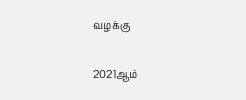வழக்கு

2021ஆம்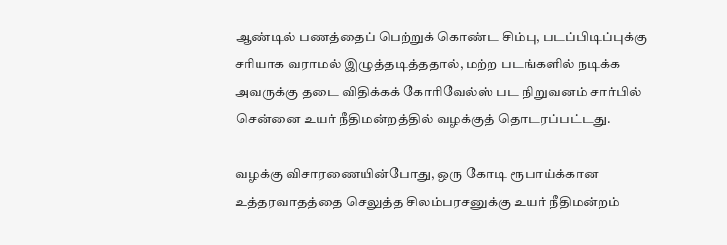ஆண்டில் பணத்தைப் பெற்றுக் கொண்ட சிம்பு, படப்பிடிப்புக்கு சரியாக வராமல் இழுத்தடித்ததால், மற்ற படங்களில் நடிக்க அவருக்கு தடை விதிக்கக் கோரிவேல்ஸ் பட நிறுவனம் சார்பில் சென்னை உயர் நீதிமன்றத்தில் வழக்குத் தொடரப்பட்டது.

வழக்கு விசாரணையின்போது, ஒரு கோடி ரூபாய்க்கான உத்தரவாதத்தை செலுத்த சிலம்பரசனுக்கு உயர் நீதிமன்றம்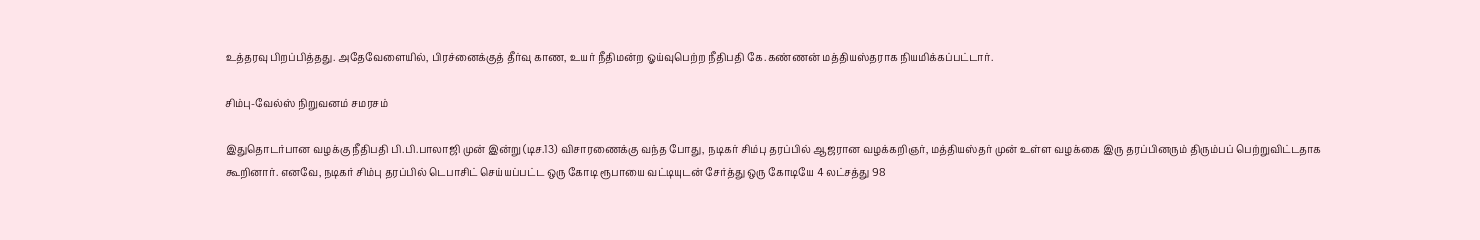உத்தரவு பிறப்பித்தது. அதேவேளையில், பிரச்னைக்குத் தீர்வு காண, உயர் நீதிமன்ற ஓய்வுபெற்ற நீதிபதி கே.கண்ணன் மத்தியஸ்தராக நியமிக்கப்பட்டார்.

சிம்பு-வேல்ஸ் நிறுவனம் சமரசம்

இதுதொடர்பான வழக்கு நீதிபதி பி.பி.பாலாஜி முன் இன்று (டிச.13) விசாரணைக்கு வந்த போது, நடிகர் சிம்பு தரப்பில் ஆஜரான வழக்கறிஞர், மத்தியஸ்தர் முன் உள்ள வழக்கை இரு தரப்பினரும் திரும்பப் பெற்றுவிட்டதாக கூறினார். எனவே, நடிகர் சிம்பு தரப்பில் டெபாசிட் செய்யப்பட்ட ஒரு கோடி ரூபாயை வட்டியுடன் சேர்த்து ஒரு கோடியே 4 லட்சத்து 98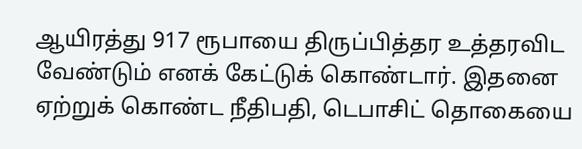ஆயிரத்து 917 ரூபாயை திருப்பித்தர உத்தரவிட வேண்டும் எனக் கேட்டுக் கொண்டார். இதனை ஏற்றுக் கொண்ட நீதிபதி, டெபாசிட் தொகையை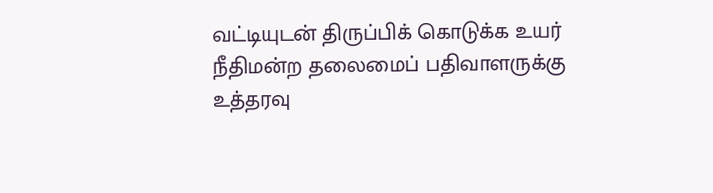வட்டியுடன் திருப்பிக் கொடுக்க உயர் நீதிமன்ற தலைமைப் பதிவாளருக்கு உத்தரவு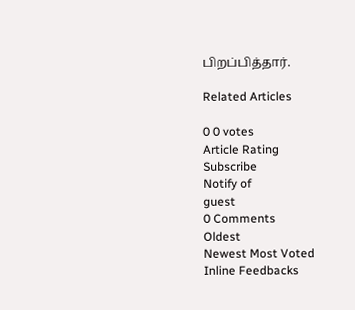பிறப்பித்தார்.

Related Articles

0 0 votes
Article Rating
Subscribe
Notify of
guest
0 Comments
Oldest
Newest Most Voted
Inline Feedbacks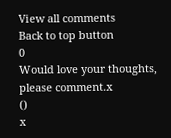View all comments
Back to top button
0
Would love your thoughts, please comment.x
()
x